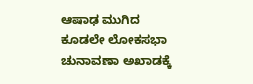ಆಷಾಢ ಮುಗಿದ ಕೂಡಲೇ ಲೋಕಸಭಾ ಚುನಾವಣಾ ಅಖಾಡಕ್ಕೆ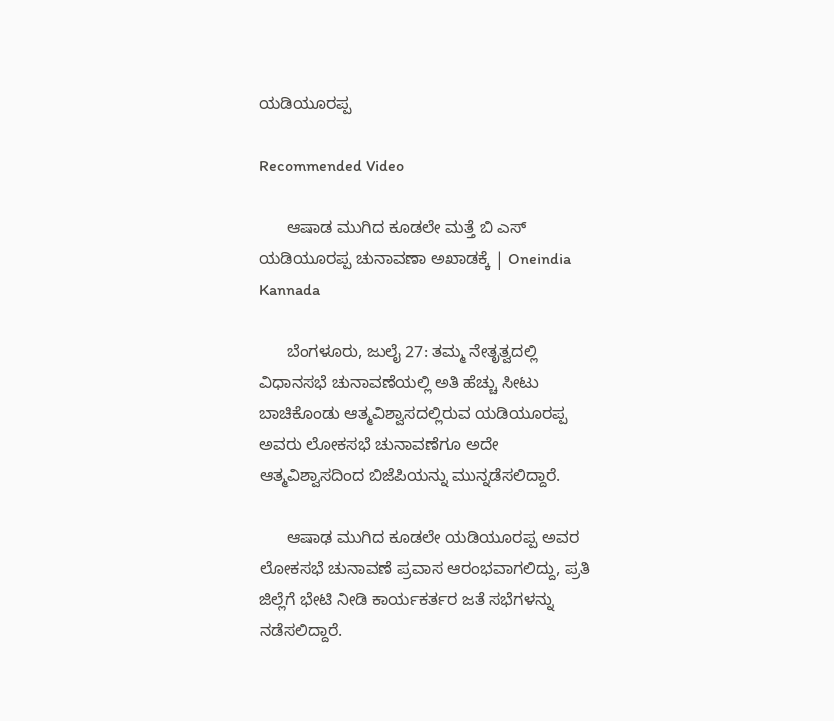ಯಡಿಯೂರಪ್ಪ

Recommended Video

      ಆಷಾಡ ಮುಗಿದ ಕೂಡಲೇ ಮತ್ತೆ ಬಿ ಎಸ್ ಯಡಿಯೂರಪ್ಪ ಚುನಾವಣಾ ಅಖಾಡಕ್ಕೆ | Oneindia Kannada

      ಬೆಂಗಳೂರು, ಜುಲೈ 27: ತಮ್ಮ ನೇತೃತ್ವದಲ್ಲಿ ವಿಧಾನಸಭೆ ಚುನಾವಣೆಯಲ್ಲಿ ಅತಿ ಹೆಚ್ಚು ಸೀಟು ಬಾಚಿಕೊಂಡು ಆತ್ಮವಿಶ್ವಾಸದಲ್ಲಿರುವ ಯಡಿಯೂರಪ್ಪ ಅವರು ಲೋಕಸಭೆ ಚುನಾವಣೆಗೂ ಅದೇ ಆತ್ಮವಿಶ್ವಾಸದಿಂದ ಬಿಜೆಪಿಯನ್ನು ಮುನ್ನಡೆಸಲಿದ್ದಾರೆ.

      ಆಷಾಢ ಮುಗಿದ ಕೂಡಲೇ ಯಡಿಯೂರಪ್ಪ ಅವರ ಲೋಕಸಭೆ ಚುನಾವಣೆ ಪ್ರವಾಸ ಆರಂಭವಾಗಲಿದ್ದು, ಪ್ರತಿ ಜಿಲ್ಲೆಗೆ ಭೇಟಿ ನೀಡಿ ಕಾರ್ಯಕರ್ತರ ಜತೆ ಸಭೆಗಳನ್ನು ನಡೆಸಲಿದ್ದಾರೆ.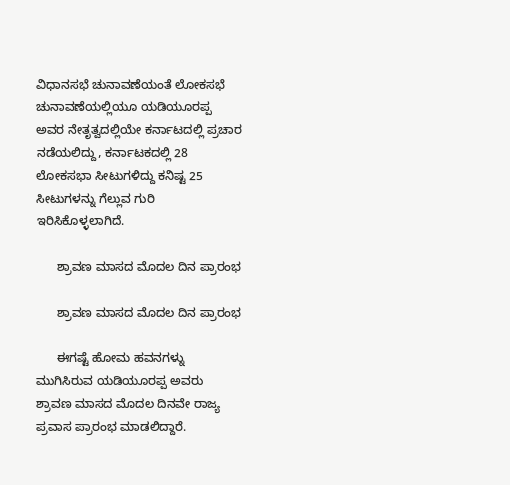ವಿಧಾನಸಭೆ ಚುನಾವಣೆಯಂತೆ ಲೋಕಸಭೆ ಚುನಾವಣೆಯಲ್ಲಿಯೂ ಯಡಿಯೂರಪ್ಪ ಅವರ ನೇತೃತ್ವದಲ್ಲಿಯೇ ಕರ್ನಾಟದಲ್ಲಿ ಪ್ರಚಾರ ನಡೆಯಲಿದ್ದು, ಕರ್ನಾಟಕದಲ್ಲಿ 28 ಲೋಕಸಭಾ ಸೀಟುಗಳಿದ್ದು ಕನಿಷ್ಟ 25 ಸೀಟುಗಳನ್ನು ಗೆಲ್ಲುವ ಗುರಿ ಇರಿಸಿಕೊಳ್ಳಲಾಗಿದೆ.

      ಶ್ರಾವಣ ಮಾಸದ ಮೊದಲ ದಿನ ಪ್ರಾರಂಭ

      ಶ್ರಾವಣ ಮಾಸದ ಮೊದಲ ದಿನ ಪ್ರಾರಂಭ

      ಈಗಷ್ಟೆ ಹೋಮ ಹವನಗಳ್ನು ಮುಗಿಸಿರುವ ಯಡಿಯೂರಪ್ಪ ಅವರು ಶ್ರಾವಣ ಮಾಸದ ಮೊದಲ ದಿನವೇ ರಾಜ್ಯ ಪ್ರವಾಸ ಪ್ರಾರಂಭ ಮಾಡಲಿದ್ದಾರೆ.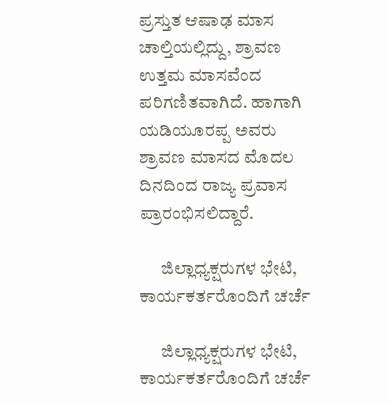ಪ್ರಸ್ತುತ ಆಷಾಢ ಮಾಸ ಚಾಲ್ತಿಯಲ್ಲಿದ್ದು, ಶ್ರಾವಣ ಉತ್ತಮ ಮಾಸವೆಂದ ಪರಿಗಣಿತವಾಗಿದೆ. ಹಾಗಾಗಿ ಯಡಿಯೂರಪ್ಪ ಅವರು ಶ್ರಾವಣ ಮಾಸದ ಮೊದಲ ದಿನದಿಂದ ರಾಜ್ಯ ಪ್ರವಾಸ ಪ್ರಾರಂಭಿಸಲಿದ್ದಾರೆ.

      ಜಿಲ್ಲಾಧ್ಯಕ್ಷರುಗಳ ಭೇಟಿ, ಕಾರ್ಯಕರ್ತರೊಂದಿಗೆ ಚರ್ಚೆ

      ಜಿಲ್ಲಾಧ್ಯಕ್ಷರುಗಳ ಭೇಟಿ, ಕಾರ್ಯಕರ್ತರೊಂದಿಗೆ ಚರ್ಚೆ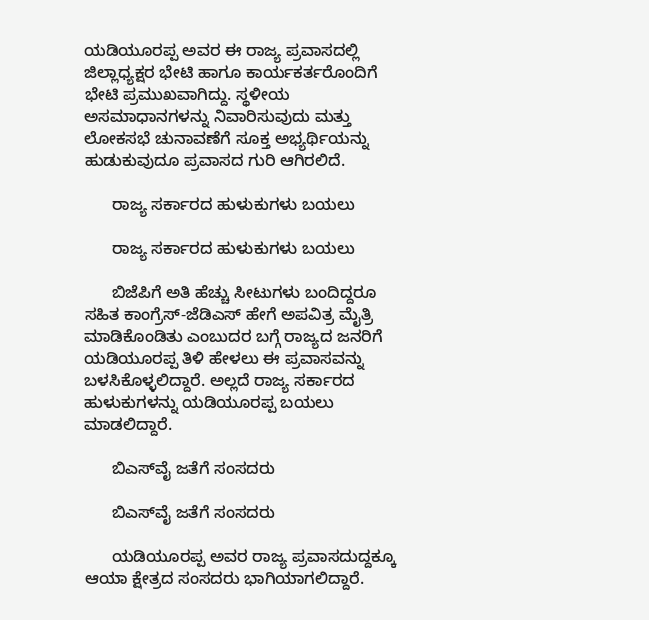ಯಡಿಯೂರಪ್ಪ ಅವರ ಈ ರಾಜ್ಯ ಪ್ರವಾಸದಲ್ಲಿ ಜಿಲ್ಲಾಧ್ಯಕ್ಷರ ಭೇಟಿ ಹಾಗೂ ಕಾರ್ಯಕರ್ತರೊಂದಿಗೆ ಭೇಟಿ ಪ್ರಮುಖವಾಗಿದ್ದು. ಸ್ಥಳೀಯ ಅಸಮಾಧಾನಗಳನ್ನು ನಿವಾರಿಸುವುದು ಮತ್ತು ಲೋಕಸಭೆ ಚುನಾವಣೆಗೆ ಸೂಕ್ತ ಅಭ್ಯರ್ಥಿಯನ್ನು ಹುಡುಕುವುದೂ ಪ್ರವಾಸದ ಗುರಿ ಆಗಿರಲಿದೆ.

      ರಾಜ್ಯ ಸರ್ಕಾರದ ಹುಳುಕುಗಳು ಬಯಲು

      ರಾಜ್ಯ ಸರ್ಕಾರದ ಹುಳುಕುಗಳು ಬಯಲು

      ಬಿಜೆಪಿಗೆ ಅತಿ ಹೆಚ್ಚು ಸೀಟುಗಳು ಬಂದಿದ್ದರೂ ಸಹಿತ ಕಾಂಗ್ರೆಸ್-ಜೆಡಿಎಸ್ ಹೇಗೆ ಅಪವಿತ್ರ ಮೈತ್ರಿ ಮಾಡಿಕೊಂಡಿತು ಎಂಬುದರ ಬಗ್ಗೆ ರಾಜ್ಯದ ಜನರಿಗೆ ಯಡಿಯೂರಪ್ಪ ತಿಳಿ ಹೇಳಲು ಈ ಪ್ರವಾಸವನ್ನು ಬಳಸಿಕೊಳ್ಳಲಿದ್ದಾರೆ. ಅಲ್ಲದೆ ರಾಜ್ಯ ಸರ್ಕಾರದ ಹುಳುಕುಗಳನ್ನು ಯಡಿಯೂರಪ್ಪ ಬಯಲು ಮಾಡಲಿದ್ದಾರೆ.

      ಬಿಎಸ್‌ವೈ ಜತೆಗೆ ಸಂಸದರು

      ಬಿಎಸ್‌ವೈ ಜತೆಗೆ ಸಂಸದರು

      ಯಡಿಯೂರಪ್ಪ ಅವರ ರಾಜ್ಯ ಪ್ರವಾಸದುದ್ದಕ್ಕೂ ಆಯಾ ಕ್ಷೇತ್ರದ ಸಂಸದರು ಭಾಗಿಯಾಗಲಿದ್ದಾರೆ.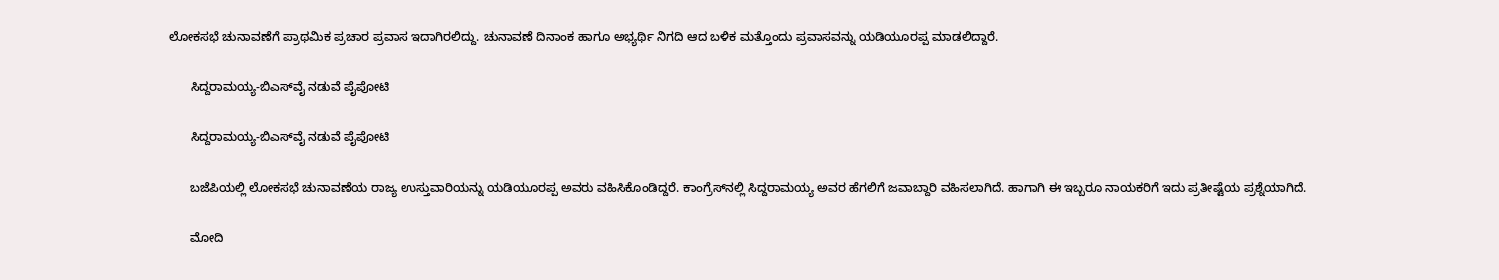ಲೋಕಸಭೆ ಚುನಾವಣೆಗೆ ಪ್ರಾಥಮಿಕ ಪ್ರಚಾರ ಪ್ರವಾಸ ಇದಾಗಿರಲಿದ್ದು. ಚುನಾವಣೆ ದಿನಾಂಕ ಹಾಗೂ ಅಭ್ಯರ್ಥಿ ನಿಗದಿ ಆದ ಬಳಿಕ ಮತ್ತೊಂದು ಪ್ರವಾಸವನ್ನು ಯಡಿಯೂರಪ್ಪ ಮಾಡಲಿದ್ದಾರೆ.

      ಸಿದ್ದರಾಮಯ್ಯ-ಬಿಎಸ್‌ವೈ ನಡುವೆ ಪೈಪೋಟಿ

      ಸಿದ್ದರಾಮಯ್ಯ-ಬಿಎಸ್‌ವೈ ನಡುವೆ ಪೈಪೋಟಿ

      ಬಜೆಪಿಯಲ್ಲಿ ಲೋಕಸಭೆ ಚುನಾವಣೆಯ ರಾಜ್ಯ ಉಸ್ತುವಾರಿಯನ್ನು ಯಡಿಯೂರಪ್ಪ ಅವರು ವಹಿಸಿಕೊಂಡಿದ್ದರೆ. ಕಾಂಗ್ರೆಸ್‌ನಲ್ಲಿ ಸಿದ್ದರಾಮಯ್ಯ ಅವರ ಹೆಗಲಿಗೆ ಜವಾಬ್ದಾರಿ ವಹಿಸಲಾಗಿದೆ. ಹಾಗಾಗಿ ಈ ಇಬ್ಬರೂ ನಾಯಕರಿಗೆ ಇದು ಪ್ರತೀಷ್ಟೆಯ ಪ್ರಶ್ನೆಯಾಗಿದೆ.

      ಮೋದಿ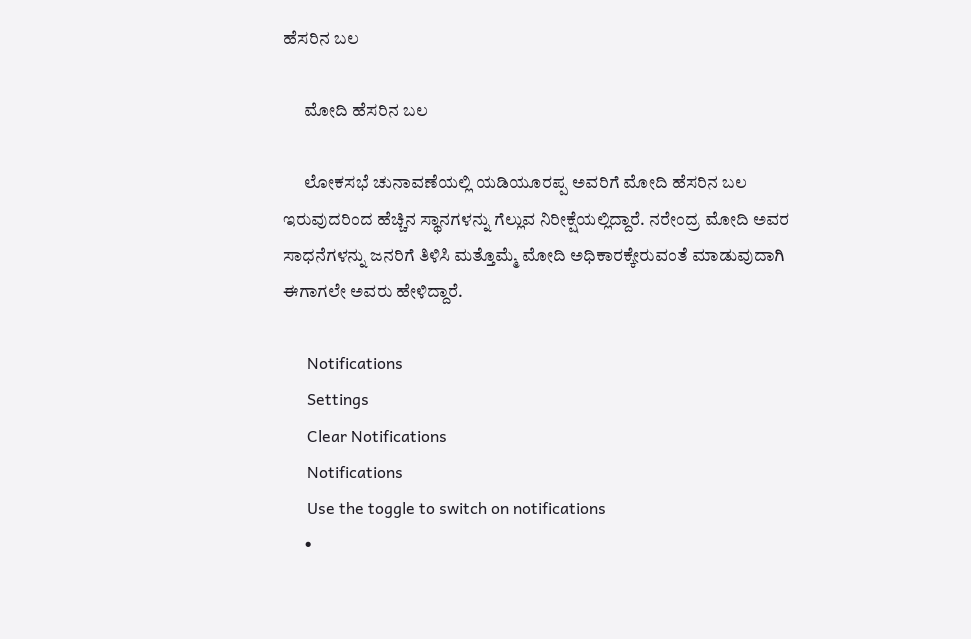ಹೆಸರಿನ ಬಲ

      ಮೋದಿ ಹೆಸರಿನ ಬಲ

      ಲೋಕಸಭೆ ಚುನಾವಣೆಯಲ್ಲಿ ಯಡಿಯೂರಪ್ಪ ಅವರಿಗೆ ಮೋದಿ ಹೆಸರಿನ ಬಲ ಇರುವುದರಿಂದ ಹೆಚ್ಚಿನ ಸ್ಥಾನಗಳನ್ನು ಗೆಲ್ಲುವ ನಿರೀಕ್ಷೆಯಲ್ಲಿದ್ದಾರೆ. ನರೇಂದ್ರ ಮೋದಿ ಅವರ ಸಾಧನೆಗಳನ್ನು ಜನರಿಗೆ ತಿಳಿಸಿ ಮತ್ತೊಮ್ಮೆ ಮೋದಿ ಅಧಿಕಾರಕ್ಕೇರುವಂತೆ ಮಾಡುವುದಾಗಿ ಈಗಾಗಲೇ ಅವರು ಹೇಳಿದ್ದಾರೆ.

      Notifications
      Settings
      Clear Notifications
      Notifications
      Use the toggle to switch on notifications
      •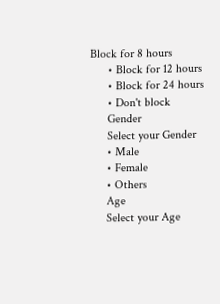Block for 8 hours
      • Block for 12 hours
      • Block for 24 hours
      • Don't block
      Gender
      Select your Gender
      • Male
      • Female
      • Others
      Age
      Select your Age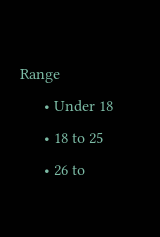Range
      • Under 18
      • 18 to 25
      • 26 to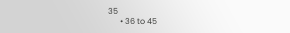35
      • 36 to 45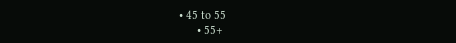• 45 to 55
      • 55+